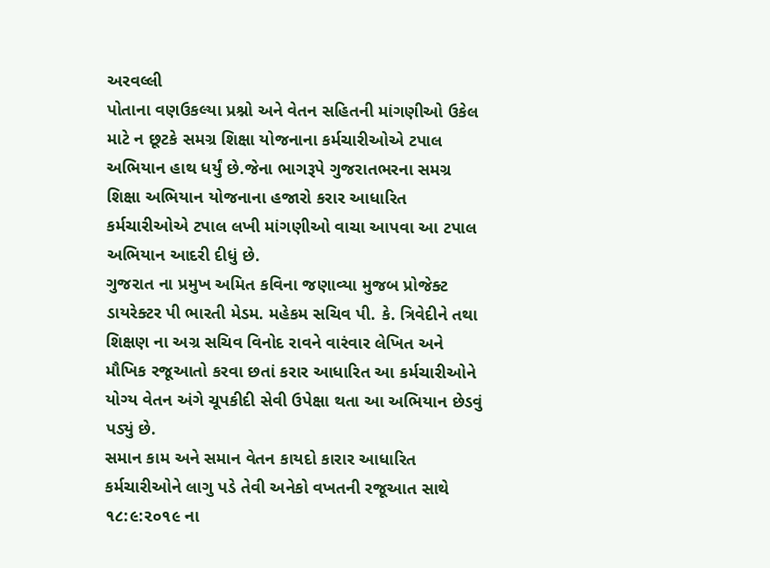અરવલ્લી
પોતાના વણઉકલ્યા પ્રશ્નો અને વેતન સહિતની માંગણીઓ ઉકેલ માટે ન છૂટકે સમગ્ર શિક્ષા યોજનાના કર્મચારીઓએ ટપાલ અભિયાન હાથ ધર્યું છે.જેના ભાગરૂપે ગુજરાતભરના સમગ્ર શિક્ષા અભિયાન યોજનાના હજારો કરાર આધારિત કર્મચારીઓએ ટપાલ લખી માંગણીઓ વાચા આપવા આ ટપાલ અભિયાન આદરી દીધું છે.
ગુજરાત ના પ્રમુખ અમિત કવિના જણાવ્યા મુજબ પ્રોજેક્ટ ડાયરેક્ટર પી ભારતી મેડમ. મહેકમ સચિવ પી. કે. ત્રિવેદીને તથા શિક્ષણ ના અગ્ર સચિવ વિનોદ રાવને વારંવાર લેખિત અને મૌખિક રજૂઆતો કરવા છતાં કરાર આધારિત આ કર્મચારીઓને યોગ્ય વેતન અંગે ચૂપકીદી સેવી ઉપેક્ષા થતા આ અભિયાન છેડવું પડ્યું છે.
સમાન કામ અને સમાન વેતન કાયદો કારાર આધારિત કર્મચારીઓને લાગુ પડે તેવી અનેકો વખતની રજૂઆત સાથે ૧૮:૯:૨૦૧૯ ના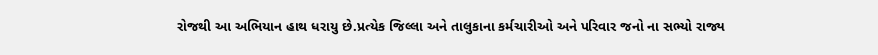રોજથી આ અભિયાન હાથ ધરાયુ છે.પ્રત્યેક જિલ્લા અને તાલુકાના કર્મચારીઓ અને પરિવાર જનો ના સભ્યો રાજ્ય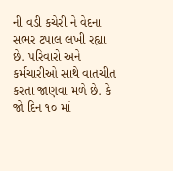ની વડી કચેરી ને વેદના સભર ટપાલ લખી રહ્યા છે. પરિવારો અને કર્મચારીઓ સાથે વાતચીત કરતા જાણવા મળે છે. કે જો દિન ૧૦ માં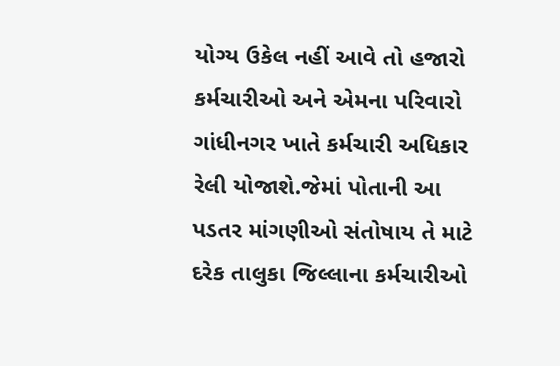યોગ્ય ઉકેલ નહીં આવે તો હજારો કર્મચારીઓ અને એમના પરિવારો ગાંધીનગર ખાતે કર્મચારી અધિકાર રેલી યોજાશે.જેમાં પોતાની આ પડતર માંગણીઓ સંતોષાય તે માટે દરેક તાલુકા જિલ્લાના કર્મચારીઓ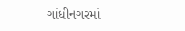ગાંધીનગરમાં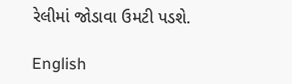રેલીમાં જોડાવા ઉમટી પડશે.

English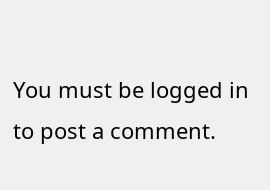You must be logged in to post a comment.